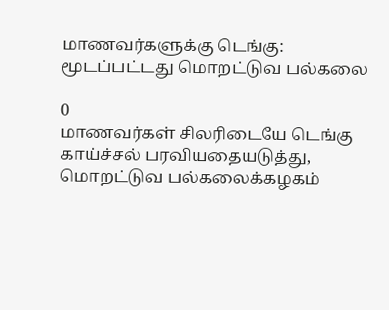மாணவர்களுக்கு டெங்கு: மூடப்பட்டது மொறட்டுவ பல்கலை

0
மாணவர்கள் சிலரிடையே டெங்கு காய்ச்சல் பரவியதையடுத்து, மொறட்டுவ பல்கலைக்கழகம்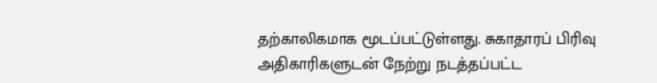தற்காலிகமாக மூடப்பட்டுள்ளது. சுகாதாரப் பிரிவு அதிகாரிகளுடன் நேற்று நடத்தப்பட்ட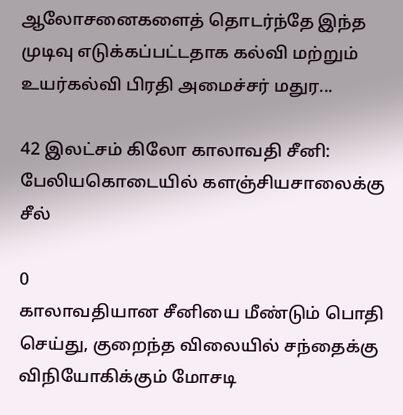ஆலோசனைகளைத் தொடர்ந்தே இந்த முடிவு எடுக்கப்பட்டதாக கல்வி மற்றும் உயர்கல்வி பிரதி அமைச்சர் மதுர...

42 இலட்சம் கிலோ காலாவதி சீனி: பேலியகொடையில் களஞ்சியசாலைக்கு சீல்

0
காலாவதியான சீனியை மீண்டும் பொதி செய்து, குறைந்த விலையில் சந்தைக்கு விநியோகிக்கும் மோசடி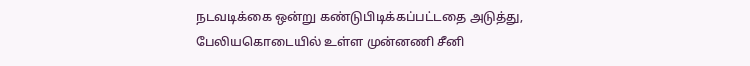நடவடிக்கை ஒன்று கண்டுபிடிக்கப்பட்டதை அடுத்து, பேலியகொடையில் உள்ள முன்னணி சீனி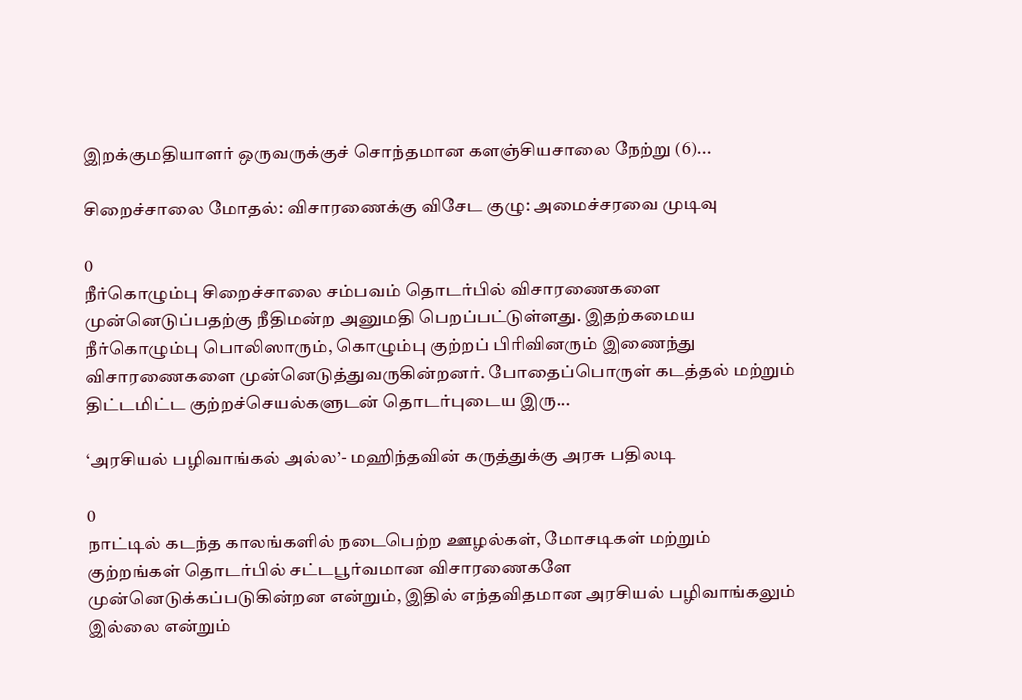இறக்குமதியாளர் ஒருவருக்குச் சொந்தமான களஞ்சியசாலை நேற்று (6)...

சிறைச்சாலை மோதல்: விசாரணைக்கு விசேட குழு: அமைச்சரவை முடிவு

0
நீர்கொழும்பு சிறைச்சாலை சம்பவம் தொடர்பில் விசாரணைகளை முன்னெடுப்பதற்கு நீதிமன்ற அனுமதி பெறப்பட்டுள்ளது. இதற்கமைய நீர்கொழும்பு பொலிஸாரும், கொழும்பு குற்றப் பிரிவினரும் இணைந்து விசாரணைகளை முன்னெடுத்துவருகின்றனர். போதைப்பொருள் கடத்தல் மற்றும் திட்டமிட்ட குற்றச்செயல்களுடன் தொடர்புடைய இரு...

‘அரசியல் பழிவாங்கல் அல்ல’- மஹிந்தவின் கருத்துக்கு அரசு பதிலடி

0
நாட்டில் கடந்த காலங்களில் நடைபெற்ற ஊழல்கள், மோசடிகள் மற்றும் குற்றங்கள் தொடர்பில் சட்டபூர்வமான விசாரணைகளே முன்னெடுக்கப்படுகின்றன என்றும், இதில் எந்தவிதமான அரசியல் பழிவாங்கலும் இல்லை என்றும்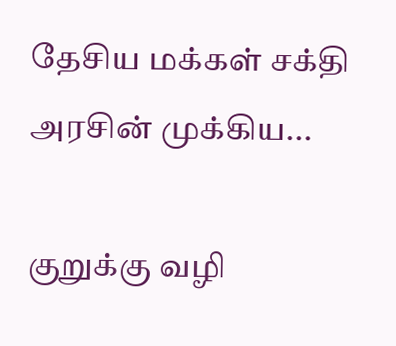தேசிய மக்கள் சக்தி அரசின் முக்கிய...

குறுக்கு வழி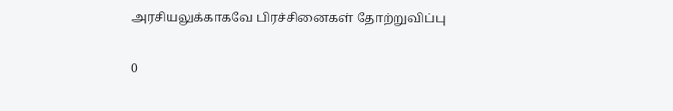அரசியலுக்காகவே பிரச்சினைகள் தோற்றுவிப்பு

0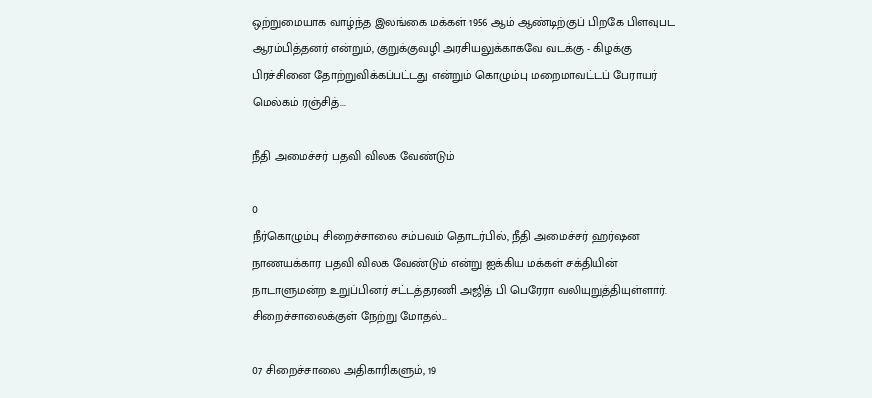ஒற்றுமையாக வாழ்ந்த இலங்கை மக்கள் 1956 ஆம் ஆண்டிற்குப் பிறகே பிளவுபட ஆரம்பித்தனர் என்றும், குறுக்குவழி அரசியலுக்காகவே வடக்கு - கிழக்கு பிரச்சினை தோற்றுவிக்கப்பட்டது என்றும் கொழும்பு மறைமாவட்டப் பேராயர் மெல்கம் ரஞ்சித்...

நீதி அமைச்சர் பதவி விலக வேண்டும்

0
நீர்கொழும்பு சிறைச்சாலை சம்பவம் தொடர்பில், நீதி அமைச்சர் ஹர்ஷன நாணயக்கார பதவி விலக வேண்டும் என்று ஐக்கிய மக்கள் சக்தியின் நாடாளுமன்ற உறுப்பினர் சட்டத்தரணி அஜித் பி பெரேரா வலியுறுத்தியுள்ளார். சிறைச்சாலைக்குள் நேற்று மோதல்...

07 சிறைச்சாலை அதிகாரிகளும், 19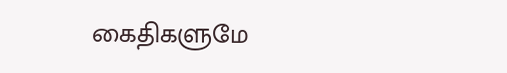கைதிகளுமே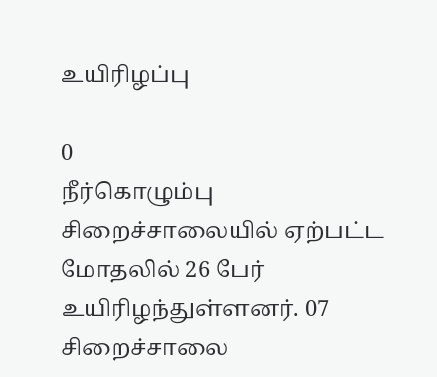உயிரிழப்பு

0
நீர்கொழும்பு சிறைச்சாலையில் ஏற்பட்ட மோதலில் 26 பேர் உயிரிழந்துள்ளனர். 07 சிறைச்சாலை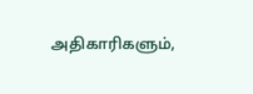அதிகாரிகளும்,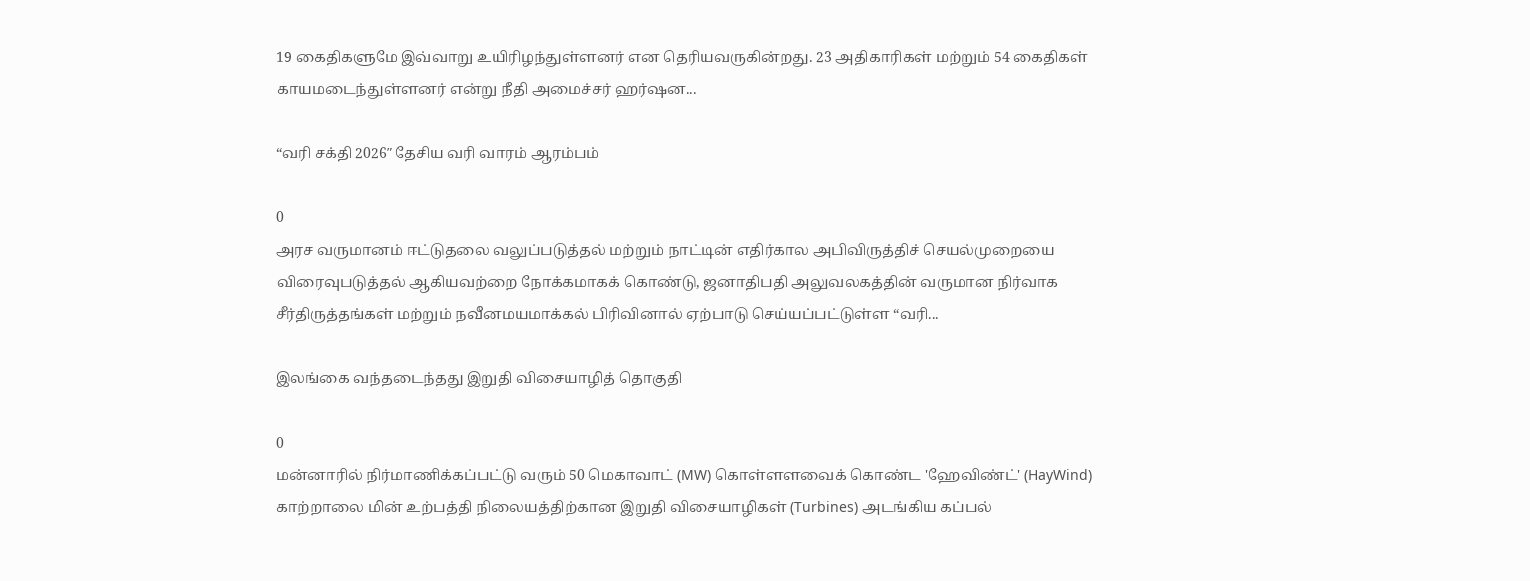19 கைதிகளுமே இவ்வாறு உயிரிழந்துள்ளனர் என தெரியவருகின்றது. 23 அதிகாரிகள் மற்றும் 54 கைதிகள் காயமடைந்துள்ளனர் என்று நீதி அமைச்சர் ஹர்ஷன...

“வரி சக்தி 2026″ தேசிய வரி வாரம் ஆரம்பம்

0
அரச வருமானம் ஈட்டுதலை வலுப்படுத்தல் மற்றும் நாட்டின் எதிர்கால அபிவிருத்திச் செயல்முறையை விரைவுபடுத்தல் ஆகியவற்றை நோக்கமாகக் கொண்டு, ஜனாதிபதி அலுவலகத்தின் வருமான நிர்வாக சீர்திருத்தங்கள் மற்றும் நவீனமயமாக்கல் பிரிவினால் ஏற்பாடு செய்யப்பட்டுள்ள “வரி...

இலங்கை வந்தடைந்தது இறுதி விசையாழித் தொகுதி

0
மன்னாரில் நிர்மாணிக்கப்பட்டு வரும் 50 மெகாவாட் (MW) கொள்ளளவைக் கொண்ட 'ஹேவிண்ட்' (HayWind) காற்றாலை மின் உற்பத்தி நிலையத்திற்கான இறுதி விசையாழிகள் (Turbines) அடங்கிய கப்பல்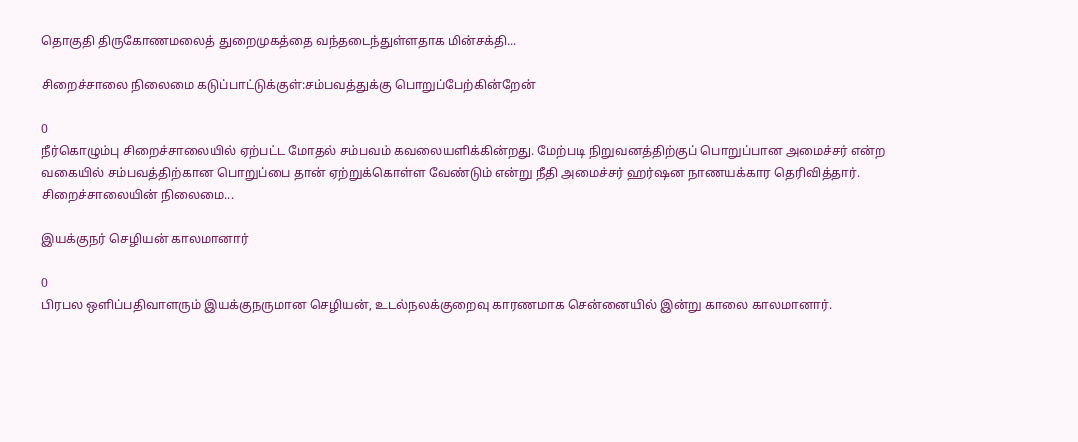தொகுதி திருகோணமலைத் துறைமுகத்தை வந்தடைந்துள்ளதாக மின்சக்தி...

சிறைச்சாலை நிலைமை கடுப்பாட்டுக்குள்:சம்பவத்துக்கு பொறுப்பேற்கின்றேன்

0
நீர்கொழும்பு சிறைச்சாலையில் ஏற்பட்ட மோதல் சம்பவம் கவலையளிக்கின்றது. மேற்படி நிறுவனத்திற்குப் பொறுப்பான அமைச்சர் என்ற வகையில் சம்பவத்திற்கான பொறுப்பை தான் ஏற்றுக்கொள்ள வேண்டும் என்று நீதி அமைச்சர் ஹர்ஷன நாணயக்கார தெரிவித்தார். சிறைச்சாலையின் நிலைமை...

இயக்குநர் செழியன் காலமானார்

0
பிரபல ஒளிப்பதிவாளரும் இயக்குநருமான செழியன், உடல்நலக்குறைவு காரணமாக சென்னையில் இன்று காலை காலமானார்.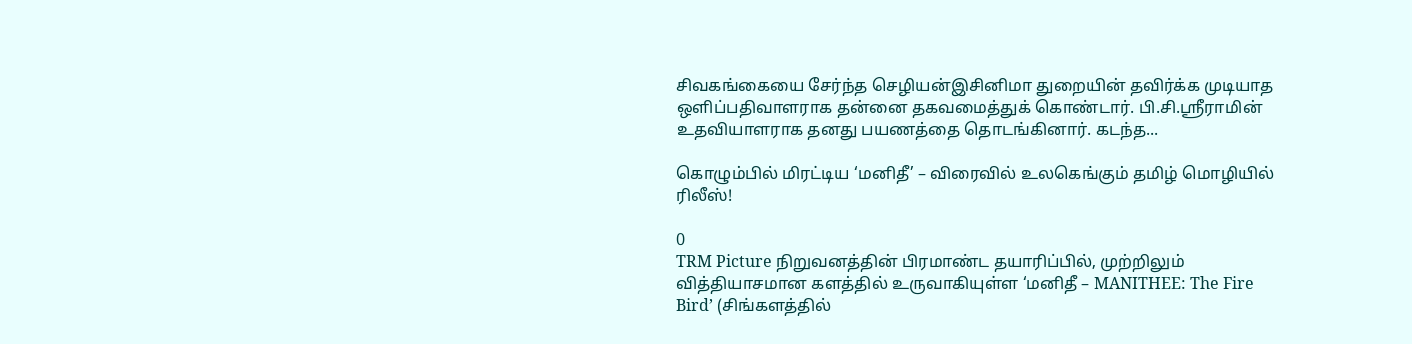சிவகங்கையை சேர்ந்த செழியன்இசினிமா துறையின் தவிர்க்க முடியாத ஒளிப்பதிவாளராக தன்னை தகவமைத்துக் கொண்டார். பி.சி.ஸ்ரீராமின் உதவியாளராக தனது பயணத்தை தொடங்கினார். கடந்த...

கொழும்பில் மிரட்டிய ‘மனிதீ’ – விரைவில் உலகெங்கும் தமிழ் மொழியில் ரிலீஸ்!

0
TRM Picture நிறுவனத்தின் பிரமாண்ட தயாரிப்பில், முற்றிலும் வித்தியாசமான களத்தில் உருவாகியுள்ள ‘மனிதீ – MANITHEE: The Fire Bird’ (சிங்களத்தில்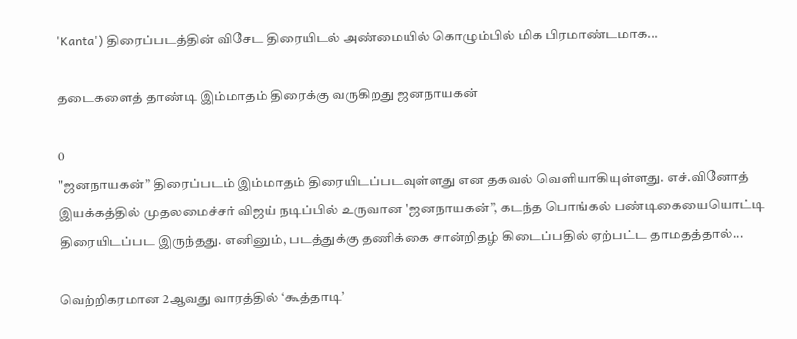'Kanta') திரைப்படத்தின் விசேட திரையிடல் அண்மையில் கொழும்பில் மிக பிரமாண்டமாக...

தடைகளைத் தாண்டி இம்மாதம் திரைக்கு வருகிறது ஜனநாயகன்

0
"ஜனநாயகன்” திரைப்படம் இம்மாதம் திரையிடப்படவுள்ளது என தகவல் வெளியாகியுள்ளது. எச்.வினோத் இயக்கத்தில் முதலமைச்சர் விஜய் நடிப்பில் உருவான 'ஜனநாயகன்”, கடந்த பொங்கல் பண்டிகையையொட்டி திரையிடப்பட இருந்தது. எனினும், படத்துக்கு தணிக்கை சான்றிதழ் கிடைப்பதில் ஏற்பட்ட தாமதத்தால்...

வெற்றிகரமான 2ஆவது வாரத்தில் ‘கூத்தாடி’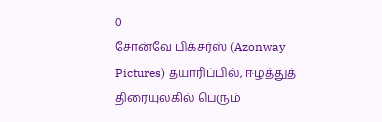0
சோன்வே பிக்சர்ஸ் (Azonway Pictures) தயாரிப்பில், ஈழத்துத் திரையுலகில் பெரும்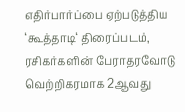எதிர்பார்ப்பை ஏற்படுத்திய ‘கூத்தாடி‘ திரைப்படம், ரசிகர்களின் பேராதரவோடு வெற்றிகரமாக 2ஆவது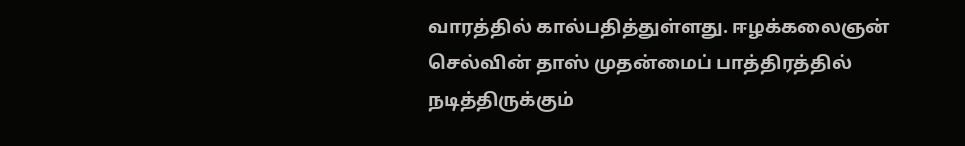வாரத்தில் கால்பதித்துள்ளது. ஈழக்கலைஞன் செல்வின் தாஸ் முதன்மைப் பாத்திரத்தில் நடித்திருக்கும்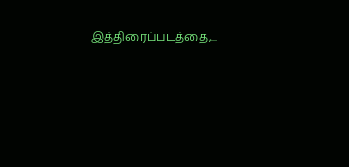இத்திரைப்படத்தை,...